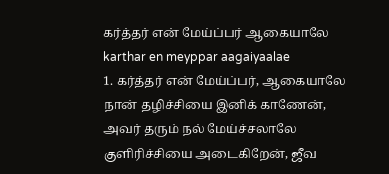கர்த்தர் என் மேய்ப்பர் ஆகையாலே
karthar en meyppar aagaiyaalae
1. கர்த்தர் என் மேய்ப்பர், ஆகையாலே நான் தழிச்சியை இனிக் காணேன், அவர் தரும் நல் மேய்ச்சலாலே குளிரிச்சியை அடைகிறேன், ஜீவ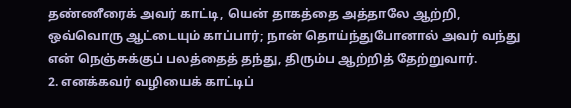தண்ணீரைக் அவர் காட்டி, யென் தாகத்தை அத்தாலே ஆற்றி, ஒவ்வொரு ஆட்டையும் காப்பார்; நான் தொய்ந்துபோனால் அவர் வந்து என் நெஞ்சுக்குப் பலத்தைத் தந்து, திரும்ப ஆற்றித் தேற்றுவார்.
2. எனக்கவர் வழியைக் காட்டிப்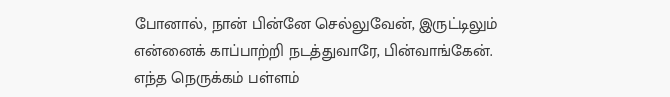போனால், நான் பின்னே செல்லுவேன், இருட்டிலும் என்னைக் காப்பாற்றி நடத்துவாரே, பின்வாங்கேன். எந்த நெருக்கம் பள்ளம்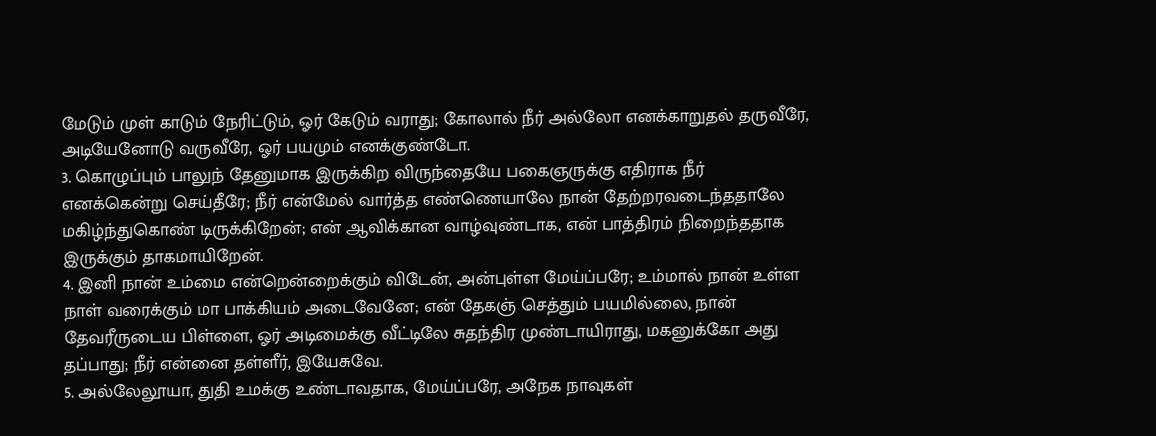மேடும் முள் காடும் நேரிட்டும், ஓர் கேடும் வராது; கோலால் நீர் அல்லோ எனக்காறுதல் தருவீரே, அடியேனோடு வருவீரே, ஓர் பயமும் எனக்குண்டோ.
3. கொழுப்பும் பாலுந் தேனுமாக இருக்கிற விருந்தையே பகைஞருக்கு எதிராக நீர் எனக்கென்று செய்தீரே; நீர் என்மேல் வார்த்த எண்ணெயாலே நான் தேற்றரவடைந்ததாலே மகிழ்ந்துகொண் டிருக்கிறேன்; என் ஆவிக்கான வாழ்வுண்டாக, என் பாத்திரம் நிறைந்ததாக இருக்கும் தாகமாயிறேன்.
4. இனி நான் உம்மை என்றென்றைக்கும் விடேன், அன்புள்ள மேய்ப்பரே; உம்மால் நான் உள்ள நாள் வரைக்கும் மா பாக்கியம் அடைவேனே; என் தேகஞ் செத்தும் பயமில்லை, நான் தேவரீருடைய பிள்ளை, ஓர் அடிமைக்கு வீட்டிலே சுதந்திர முண்டாயிராது, மகனுக்கோ அது தப்பாது; நீர் என்னை தள்ளீர், இயேசுவே.
5. அல்லேலூயா, துதி உமக்கு உண்டாவதாக, மேய்ப்பரே, அநேக நாவுகள்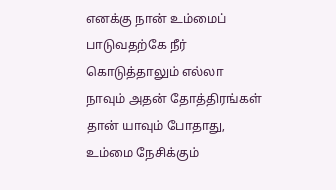எனக்கு நான் உம்மைப் பாடுவதற்கே நீர் கொடுத்தாலும் எல்லா நாவும் அதன் தோத்திரங்கள் தான் யாவும் போதாது, உம்மை நேசிக்கும்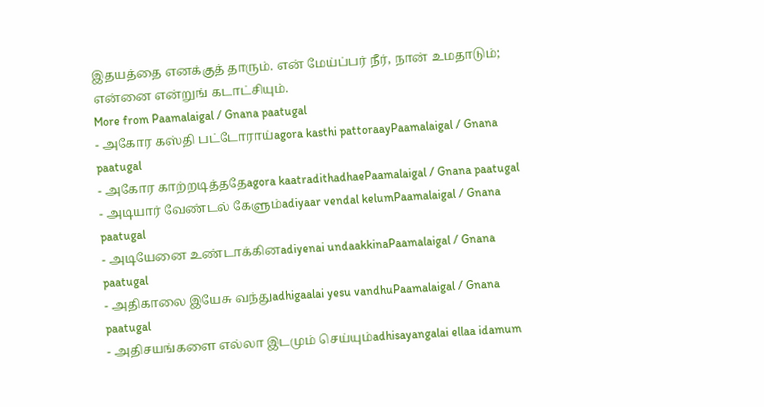இதயத்தை எனக்குத் தாரும். என் மேய்ப்பர் நீர், நான் உமதாடும்; என்னை என்றுங் கடாட்சியும்.
More from Paamalaigal / Gnana paatugal
- அகோர கஸ்தி பட்டோராய்agora kasthi pattoraayPaamalaigal / Gnana paatugal
- அகோர காற்றடித்ததேagora kaatradithadhaePaamalaigal / Gnana paatugal
- அடியார் வேண்டல் கேளும்adiyaar vendal kelumPaamalaigal / Gnana paatugal
- அடியேனை உண்டாக்கினadiyenai undaakkinaPaamalaigal / Gnana paatugal
- அதிகாலை இயேசு வந்துadhigaalai yesu vandhuPaamalaigal / Gnana paatugal
- அதிசயங்களை எல்லா இடமும் செய்யும்adhisayangalai ellaa idamum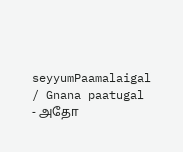seyyumPaamalaigal / Gnana paatugal
- அதோ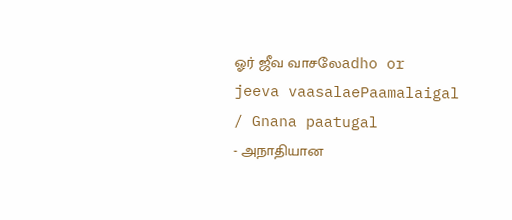ஓர் ஜீவ வாசலேadho or jeeva vaasalaePaamalaigal / Gnana paatugal
- அநாதியான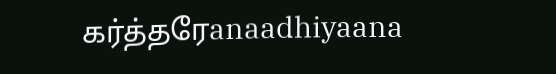கர்த்தரேanaadhiyaana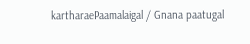kartharaePaamalaigal / Gnana paatugal